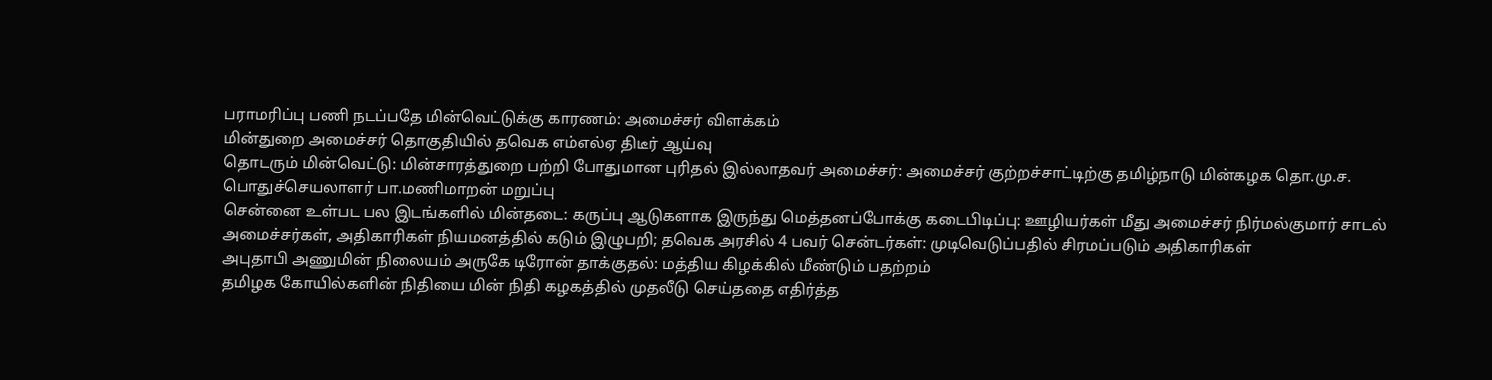பராமரிப்பு பணி நடப்பதே மின்வெட்டுக்கு காரணம்: அமைச்சர் விளக்கம்
மின்துறை அமைச்சர் தொகுதியில் தவெக எம்எல்ஏ திடீர் ஆய்வு
தொடரும் மின்வெட்டு: மின்சாரத்துறை பற்றி போதுமான புரிதல் இல்லாதவர் அமைச்சர்: அமைச்சர் குற்றச்சாட்டிற்கு தமிழ்நாடு மின்கழக தொ.மு.ச. பொதுச்செயலாளர் பா.மணிமாறன் மறுப்பு
சென்னை உள்பட பல இடங்களில் மின்தடை: கருப்பு ஆடுகளாக இருந்து மெத்தனப்போக்கு கடைபிடிப்பு: ஊழியர்கள் மீது அமைச்சர் நிர்மல்குமார் சாடல்
அமைச்சர்கள், அதிகாரிகள் நியமனத்தில் கடும் இழுபறி; தவெக அரசில் 4 பவர் சென்டர்கள்: முடிவெடுப்பதில் சிரமப்படும் அதிகாரிகள்
அபுதாபி அணுமின் நிலையம் அருகே டிரோன் தாக்குதல்: மத்திய கிழக்கில் மீண்டும் பதற்றம்
தமிழக கோயில்களின் நிதியை மின் நிதி கழகத்தில் முதலீடு செய்ததை எதிர்த்த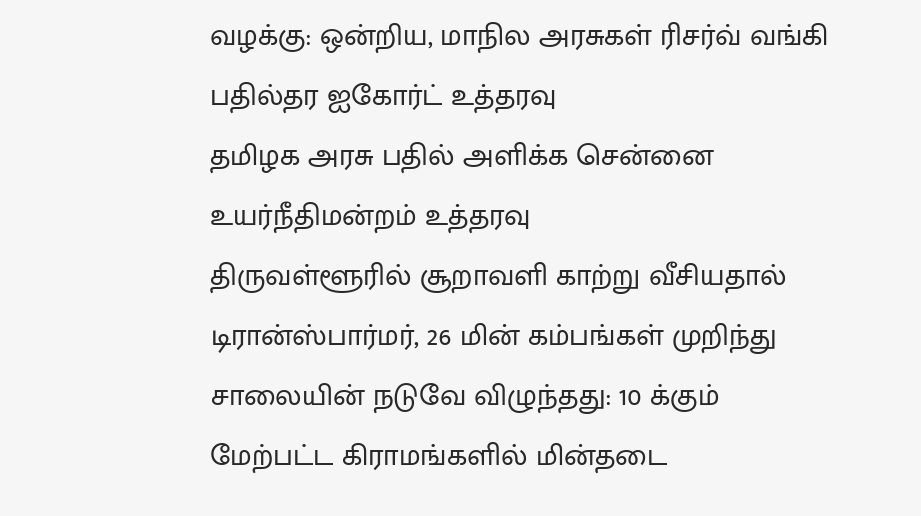வழக்கு: ஒன்றிய, மாநில அரசுகள் ரிசர்வ் வங்கி பதில்தர ஐகோர்ட் உத்தரவு
தமிழக அரசு பதில் அளிக்க சென்னை உயர்நீதிமன்றம் உத்தரவு
திருவள்ளூரில் சூறாவளி காற்று வீசியதால் டிரான்ஸ்பார்மர், 26 மின் கம்பங்கள் முறிந்து சாலையின் நடுவே விழுந்தது: 10 க்கும் மேற்பட்ட கிராமங்களில் மின்தடை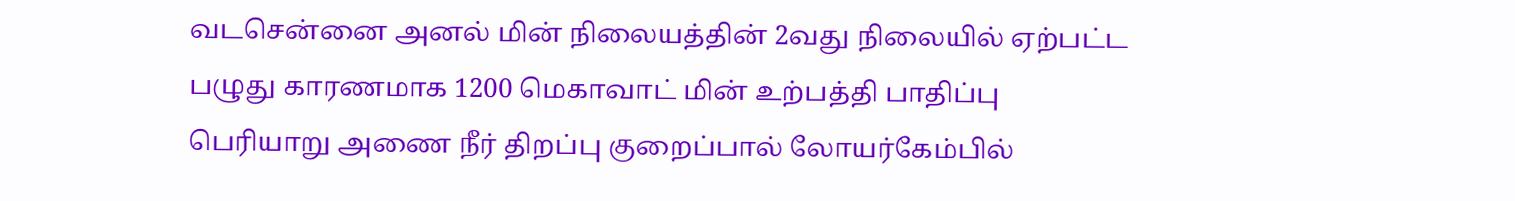வடசென்னை அனல் மின் நிலையத்தின் 2வது நிலையில் ஏற்பட்ட பழுது காரணமாக 1200 மெகாவாட் மின் உற்பத்தி பாதிப்பு
பெரியாறு அணை நீர் திறப்பு குறைப்பால் லோயர்கேம்பில்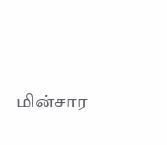மின்சார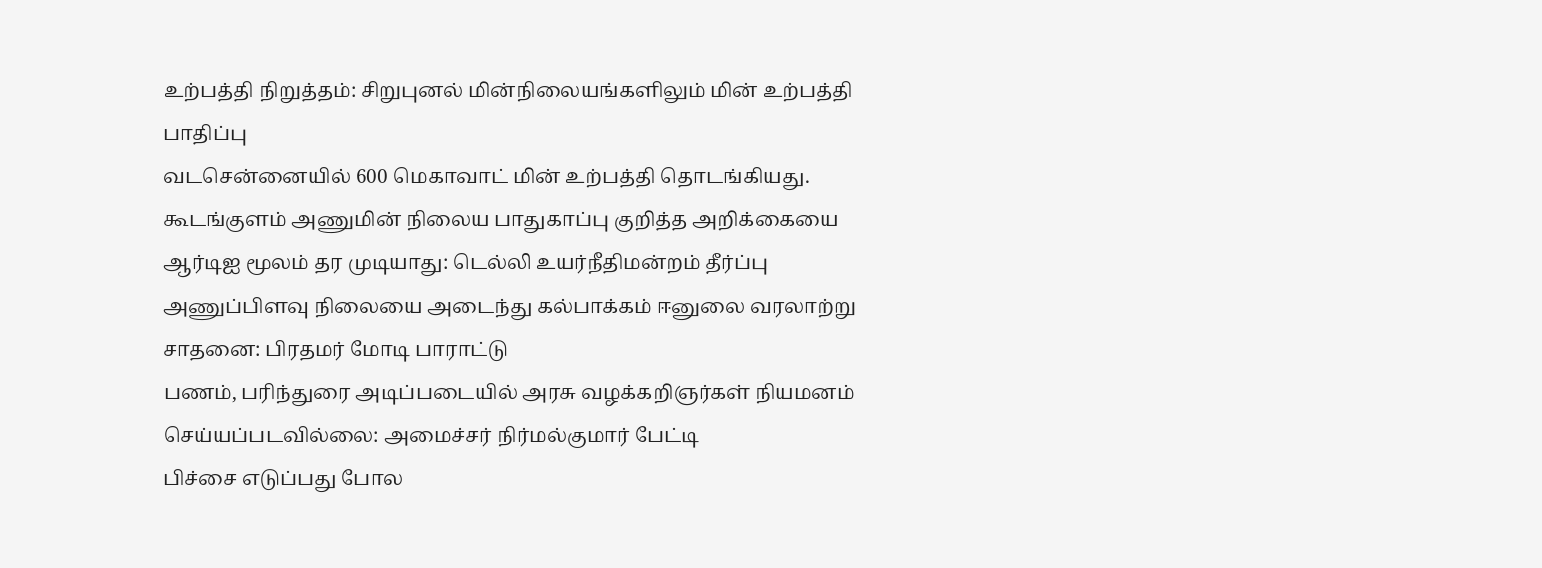உற்பத்தி நிறுத்தம்: சிறுபுனல் மின்நிலையங்களிலும் மின் உற்பத்தி பாதிப்பு
வடசென்னையில் 600 மெகாவாட் மின் உற்பத்தி தொடங்கியது.
கூடங்குளம் அணுமின் நிலைய பாதுகாப்பு குறித்த அறிக்கையை ஆர்டிஐ மூலம் தர முடியாது: டெல்லி உயர்நீதிமன்றம் தீர்ப்பு
அணுப்பிளவு நிலையை அடைந்து கல்பாக்கம் ஈனுலை வரலாற்று சாதனை: பிரதமர் மோடி பாராட்டு
பணம், பரிந்துரை அடிப்படையில் அரசு வழக்கறிஞர்கள் நியமனம் செய்யப்படவில்லை: அமைச்சர் நிர்மல்குமார் பேட்டி
பிச்சை எடுப்பது போல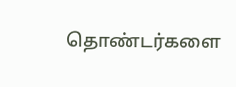தொண்டர்களை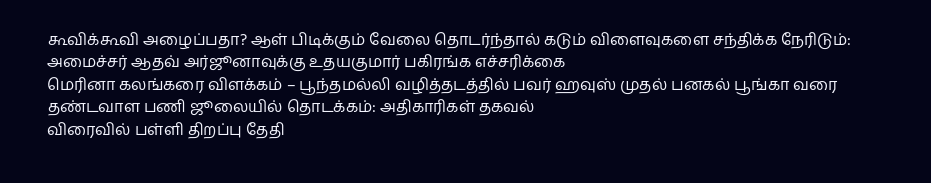கூவிக்கூவி அழைப்பதா? ஆள் பிடிக்கும் வேலை தொடர்ந்தால் கடும் விளைவுகளை சந்திக்க நேரிடும்: அமைச்சர் ஆதவ் அர்ஜூனாவுக்கு உதயகுமார் பகிரங்க எச்சரிக்கை
மெரினா கலங்கரை விளக்கம் – பூந்தமல்லி வழித்தடத்தில் பவர் ஹவுஸ் முதல் பனகல் பூங்கா வரை தண்டவாள பணி ஜூலையில் தொடக்கம்: அதிகாரிகள் தகவல்
விரைவில் பள்ளி திறப்பு தேதி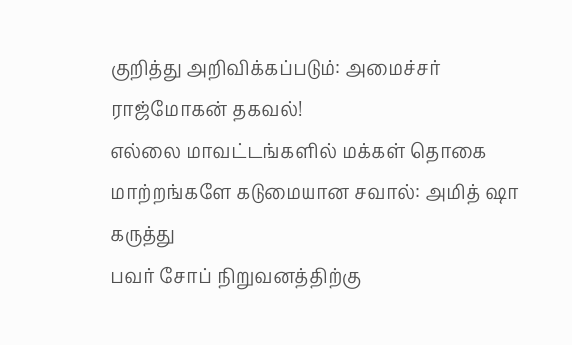குறித்து அறிவிக்கப்படும்: அமைச்சர் ராஜ்மோகன் தகவல்!
எல்லை மாவட்டங்களில் மக்கள் தொகை மாற்றங்களே கடுமையான சவால்: அமித் ஷா கருத்து
பவர் சோப் நிறுவனத்திற்கு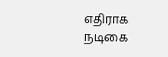எதிராக நடிகை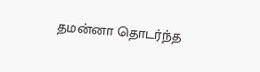தமன்னா தொடர்ந்த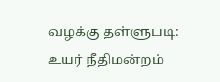வழக்கு தள்ளுபடி: உயர் நீதிமன்றம்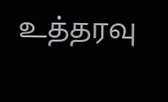உத்தரவு